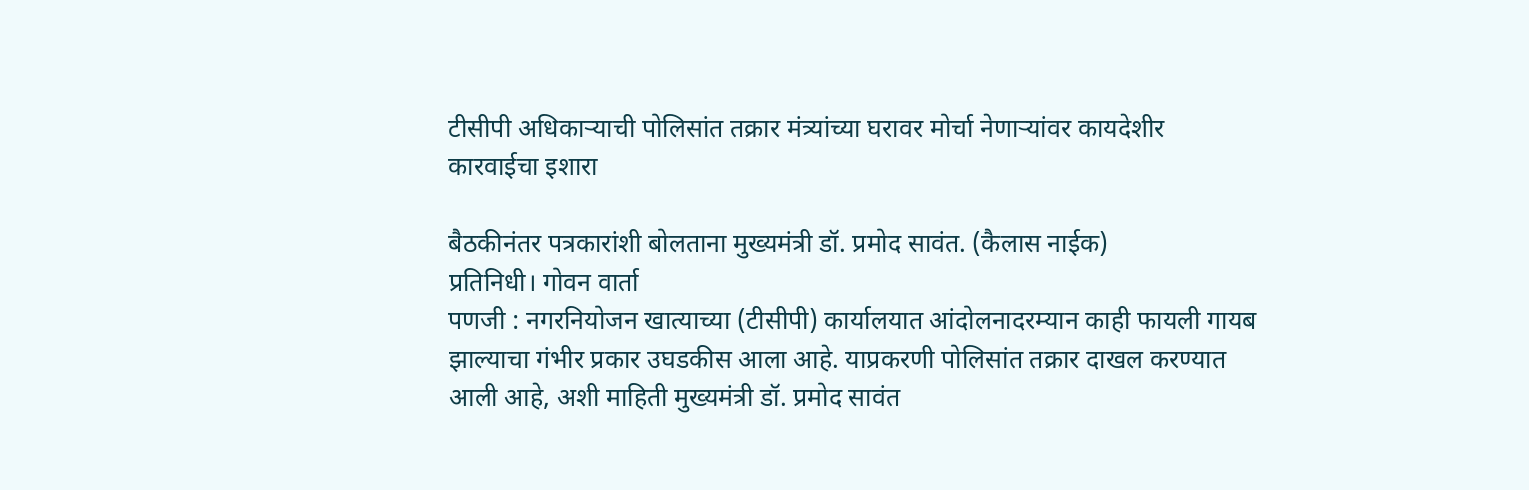टीसीपी अधिकाऱ्याची पोलिसांत तक्रार मंत्र्यांच्या घरावर मोर्चा नेणाऱ्यांवर कायदेशीर कारवाईचा इशारा

बैठकीनंतर पत्रकारांशी बोलताना मुख्यमंत्री डॉ. प्रमोद सावंत. (कैलास नाईक)
प्रतिनिधी। गोवन वार्ता
पणजी : नगरनियोजन खात्याच्या (टीसीपी) कार्यालयात आंदोलनादरम्यान काही फायली गायब झाल्याचा गंभीर प्रकार उघडकीस आला आहे. याप्रकरणी पोलिसांत तक्रार दाखल करण्यात आली आहे, अशी माहिती मुख्यमंत्री डॉ. प्रमोद सावंत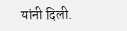यांनी दिली.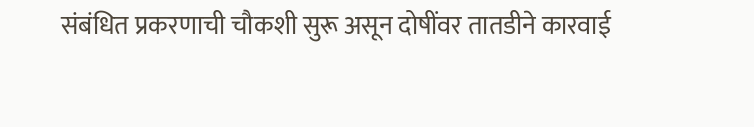संबंधित प्रकरणाची चौकशी सुरू असून दोषींवर तातडीने कारवाई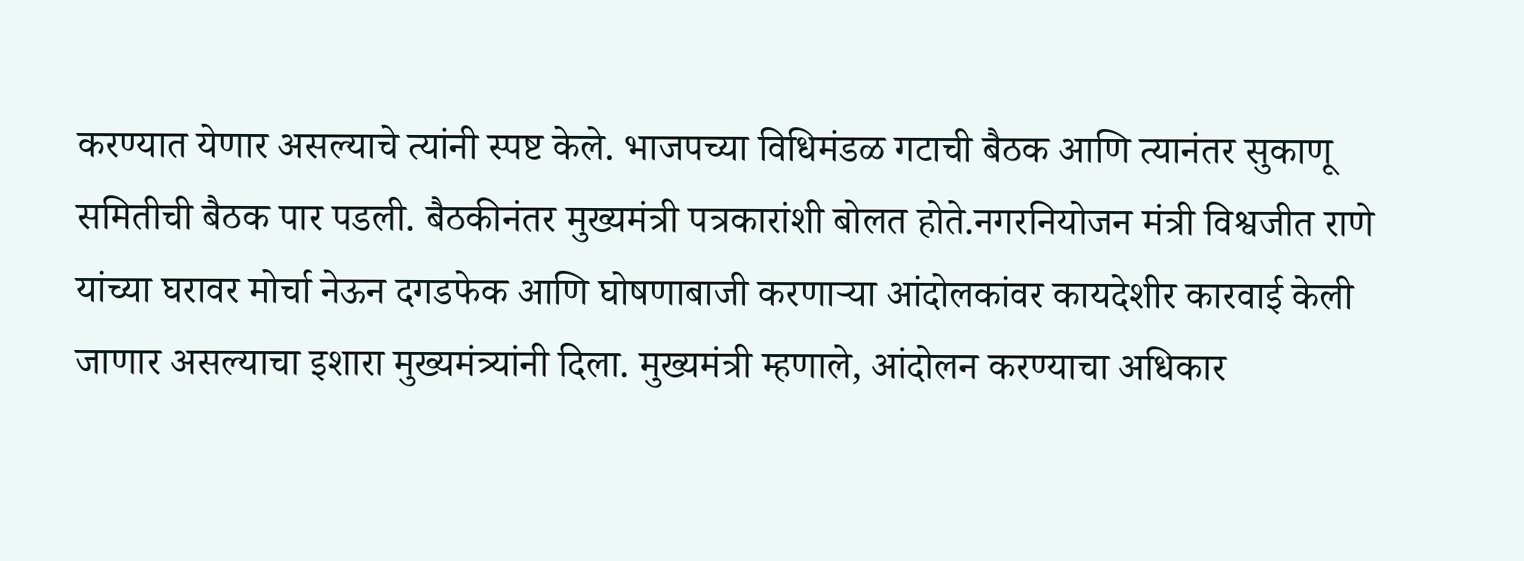करण्यात येणार असल्याचे त्यांनी स्पष्ट केले. भाजपच्या विधिमंडळ गटाची बैठक आणि त्यानंतर सुकाणू समितीची बैठक पार पडली. बैठकीनंतर मुख्यमंत्री पत्रकारांशी बोलत होते.नगरनियोजन मंत्री विश्वजीत राणे यांच्या घरावर मोर्चा नेऊन दगडफेक आणि घोषणाबाजी करणाऱ्या आंदोलकांवर कायदेशीर कारवाई केली जाणार असल्याचा इशारा मुख्यमंत्र्यांनी दिला. मुख्यमंत्री म्हणाले, आंदोलन करण्याचा अधिकार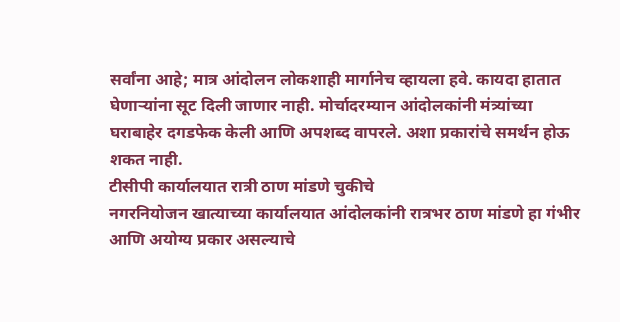सर्वांना आहे; मात्र आंदोलन लोकशाही मार्गानेच व्हायला हवे. कायदा हातात घेणाऱ्यांना सूट दिली जाणार नाही. मोर्चादरम्यान आंदोलकांनी मंत्र्यांच्या घराबाहेर दगडफेक केली आणि अपशब्द वापरले. अशा प्रकारांचे समर्थन होऊ शकत नाही.
टीसीपी कार्यालयात रात्री ठाण मांडणे चुकीचे
नगरनियोजन खात्याच्या कार्यालयात आंदोलकांनी रात्रभर ठाण मांडणे हा गंभीर आणि अयोग्य प्रकार असल्याचे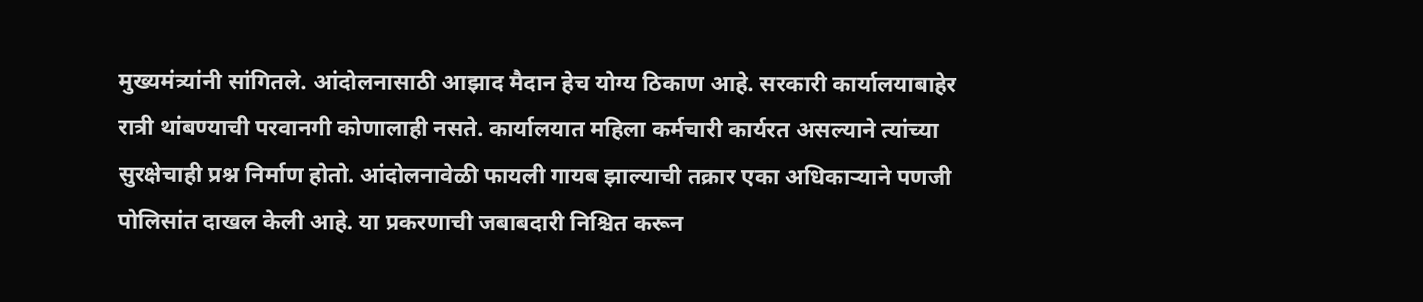मुख्यमंत्र्यांनी सांगितले. आंदोलनासाठी आझाद मैदान हेच योग्य ठिकाण आहे. सरकारी कार्यालयाबाहेर रात्री थांबण्याची परवानगी कोणालाही नसते. कार्यालयात महिला कर्मचारी कार्यरत असल्याने त्यांच्या सुरक्षेचाही प्रश्न निर्माण होतो. आंदोलनावेळी फायली गायब झाल्याची तक्रार एका अधिकाऱ्याने पणजी पोलिसांत दाखल केली आहे. या प्रकरणाची जबाबदारी निश्चित करून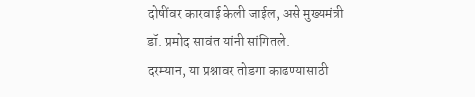दोषींवर कारवाई केली जाईल, असे मुख्यमंत्री डॉ. प्रमोद सावंत यांनी सांगितले.
दरम्यान, या प्रश्नावर तोडगा काढण्यासाठी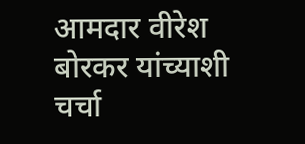आमदार वीरेश बोरकर यांच्याशी चर्चा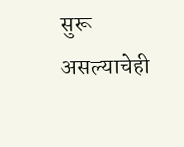सुरू असल्याचेही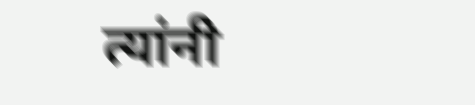त्यांनी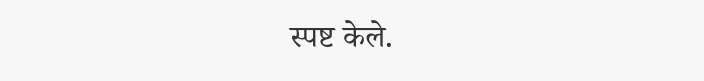स्पष्ट केले.